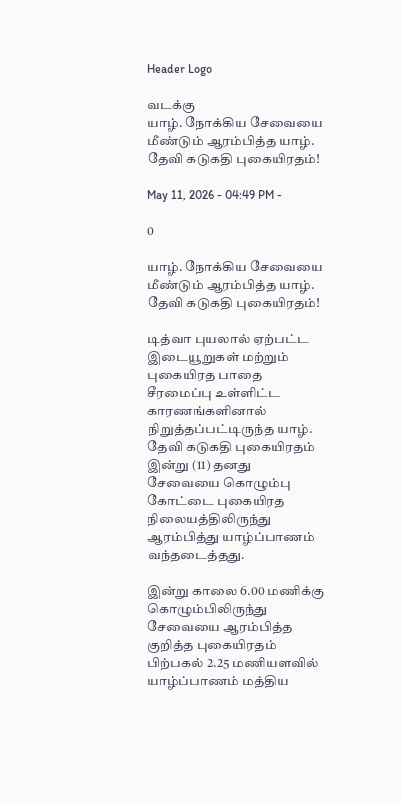Header Logo

வடக்கு
யாழ். நோக்கிய சேவையை மீண்டும் ஆரம்பித்த யாழ். தேவி கடுகதி புகையிரதம்!

May 11, 2026 - 04:49 PM -

0

யாழ். நோக்கிய சேவையை மீண்டும் ஆரம்பித்த யாழ். தேவி கடுகதி புகையிரதம்!

டித்வா புயலால் ஏற்பட்ட இடையூறுகள் மற்றும் புகையிரத பாதை சீரமைப்பு உள்ளிட்ட காரணங்களினால் நிறுத்தப்பட்டிருந்த யாழ். தேவி கடுகதி புகையிரதம் இன்று (11) தனது சேவையை கொழும்பு கோட்டை புகையிரத நிலையத்திலிருந்து ஆரம்பித்து யாழ்ப்பாணம் வந்தடைத்தது.

இன்று காலை 6.00 மணிக்கு கொழும்பிலிருந்து சேவையை ஆரம்பித்த குறித்த புகையிரதம் பிற்பகல் 2.25 மணியளவில் யாழ்ப்பாணம் மத்திய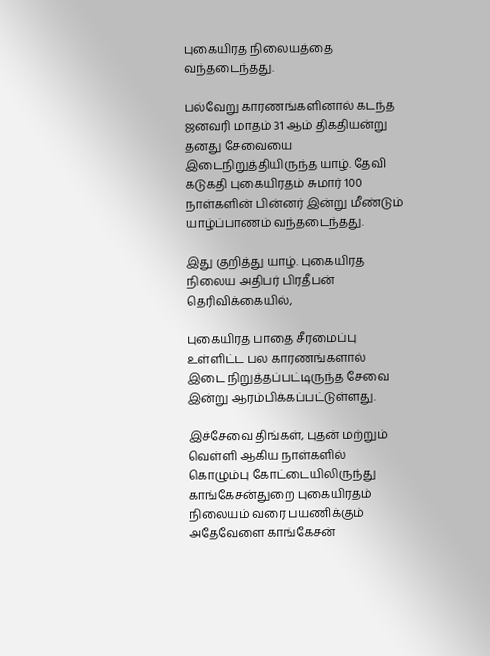புகையிரத நிலையத்தை வந்தடைந்தது.

பல்வேறு காரணங்களினால் கடந்த ஜனவரி மாதம் 31 ஆம் திகதியன்று தனது சேவையை இடைநிறுத்தியிருந்த யாழ். தேவி கடுகதி புகையிரதம் சுமார் 100 நாள்களின் பின்னர் இன்று மீண்டும் யாழ்ப்பாணம் வந்தடைந்தது.

இது குறித்து யாழ். புகையிரத நிலைய அதிபர் பிரதீபன் தெரிவிக்கையில்,

புகையிரத பாதை சீரமைப்பு உள்ளிட்ட பல காரணங்களால் இடை நிறுத்தப்பட்டிருந்த சேவை இன்று ஆரம்பிக்கப்பட்டுள்ளது.

இச்சேவை திங்கள், புதன் மற்றும் வெள்ளி ஆகிய நாள்களில் கொழும்பு கோட்டையிலிருந்து காங்கேசன்துறை புகையிரதம் நிலையம் வரை பயணிக்கும் அதேவேளை காங்கேசன்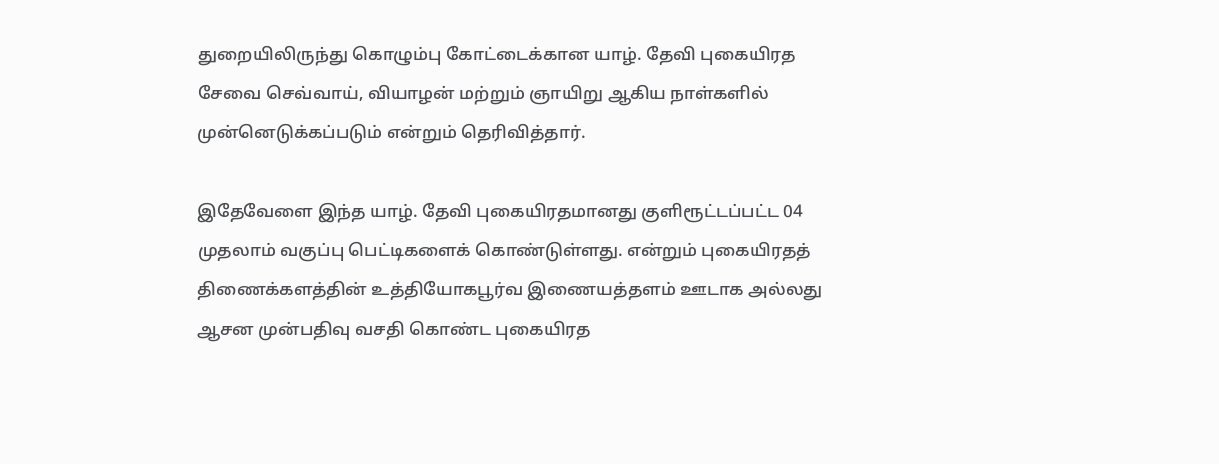துறையிலிருந்து கொழும்பு கோட்டைக்கான யாழ். தேவி புகையிரத சேவை செவ்வாய், வியாழன் மற்றும் ஞாயிறு ஆகிய நாள்களில் முன்னெடுக்கப்படும் என்றும் தெரிவித்தார்.

இதேவேளை இந்த யாழ். தேவி புகையிரதமானது குளிரூட்டப்பட்ட 04 முதலாம் வகுப்பு பெட்டிகளைக் கொண்டுள்ளது. என்றும் புகையிரதத் திணைக்களத்தின் உத்தியோகபூர்வ இணையத்தளம் ஊடாக அல்லது ஆசன முன்பதிவு வசதி கொண்ட புகையிரத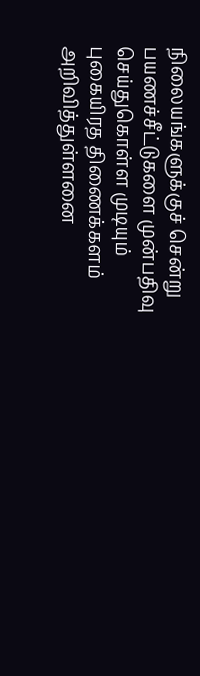நிலையங்களுக்குச் சென்று பயணச்சீட்டுகளை முன்பதிவு செய்துகொள்ள முடியும் புகையிரத திணைக்களம் அறிவித்துள்ளனை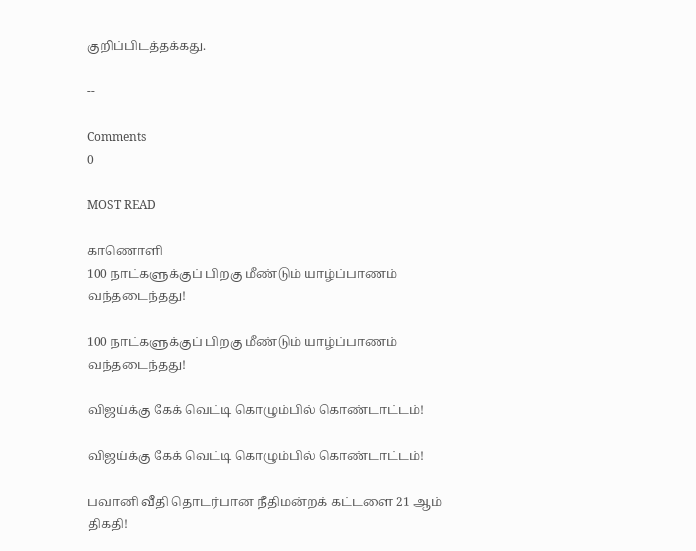குறிப்பிடத்தக்கது.

--

Comments
0

MOST READ

காணொளி
100 நாட்களுக்குப் பிறகு மீண்டும் யாழ்ப்பாணம் வந்தடைந்தது!

100 நாட்களுக்குப் பிறகு மீண்டும் யாழ்ப்பாணம் வந்தடைந்தது!

விஜய்க்கு கேக் வெட்டி கொழும்பில் கொண்டாட்டம்!

விஜய்க்கு கேக் வெட்டி கொழும்பில் கொண்டாட்டம்!

பவானி வீதி தொடர்பான நீதிமன்றக் கட்டளை 21 ஆம் திகதி!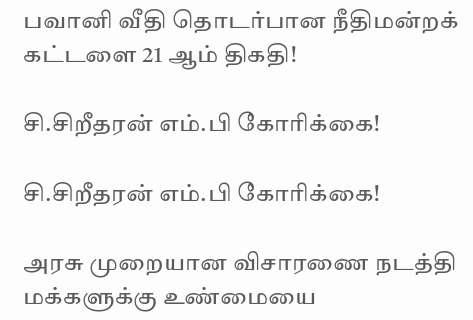பவானி வீதி தொடர்பான நீதிமன்றக் கட்டளை 21 ஆம் திகதி!

சி.சிறீதரன் எம்.பி கோரிக்கை!

சி.சிறீதரன் எம்.பி கோரிக்கை!

அரசு முறையான விசாரணை நடத்தி மக்களுக்கு உண்மையை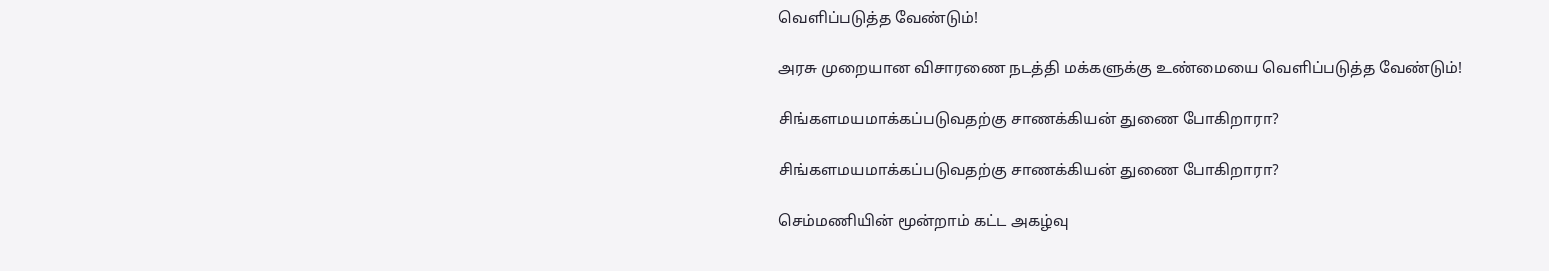வெளிப்படுத்த வேண்டும்!

அரசு முறையான விசாரணை நடத்தி மக்களுக்கு உண்மையை வெளிப்படுத்த வேண்டும்!

சிங்களமயமாக்கப்படுவதற்கு சாணக்கியன் துணை போகிறாரா?

சிங்களமயமாக்கப்படுவதற்கு சாணக்கியன் துணை போகிறாரா?

செம்மணியின் மூன்றாம் கட்ட அகழ்வு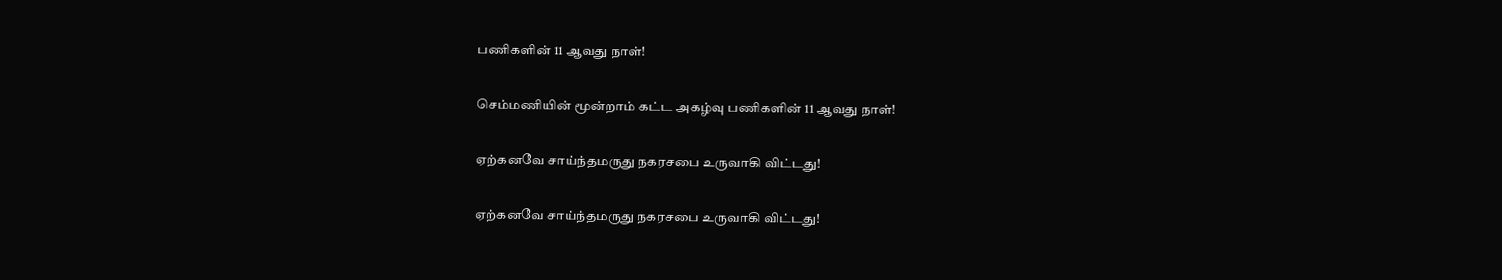பணிகளின் 11 ஆவது நாள்!

செம்மணியின் மூன்றாம் கட்ட அகழ்வு பணிகளின் 11 ஆவது நாள்!

ஏற்கனவே சாய்ந்தமருது நகரசபை உருவாகி விட்டது!

ஏற்கனவே சாய்ந்தமருது நகரசபை உருவாகி விட்டது!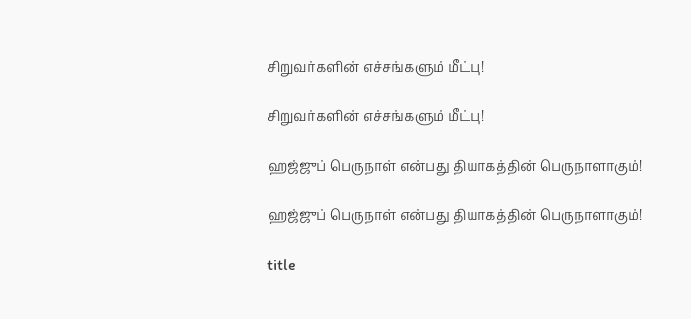சிறுவர்களின் எச்சங்களும் மீட்பு!

சிறுவர்களின் எச்சங்களும் மீட்பு!

ஹஜ்ஜுப் பெருநாள் என்பது தியாகத்தின் பெருநாளாகும்!

ஹஜ்ஜுப் பெருநாள் என்பது தியாகத்தின் பெருநாளாகும்!

title